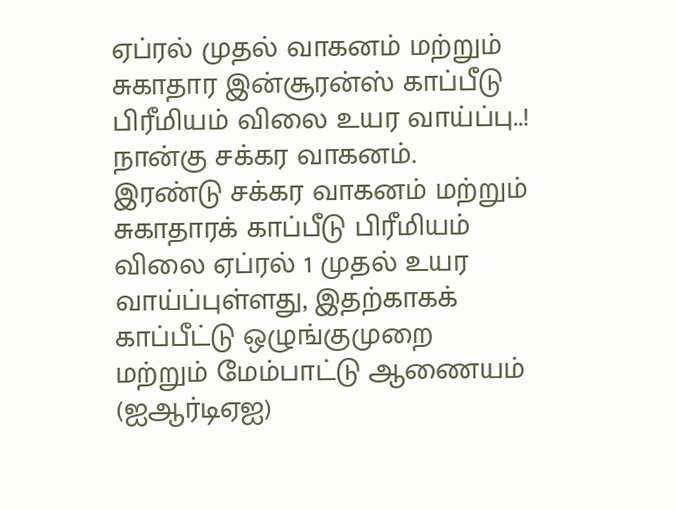ஏப்ரல் முதல் வாகனம் மற்றும் சுகாதார இன்சூரன்ஸ் காப்பீடு பிரீமியம் விலை உயர வாய்ப்பு..!
நான்கு சக்கர வாகனம். இரண்டு சக்கர வாகனம் மற்றும் சுகாதாரக் காப்பீடு பிரீமியம் விலை ஏப்ரல் 1 முதல் உயர வாய்ப்புள்ளது, இதற்காகக் காப்பீட்டு ஒழுங்குமுறை மற்றும் மேம்பாட்டு ஆணையம் (ஐஆர்டிஏஐ)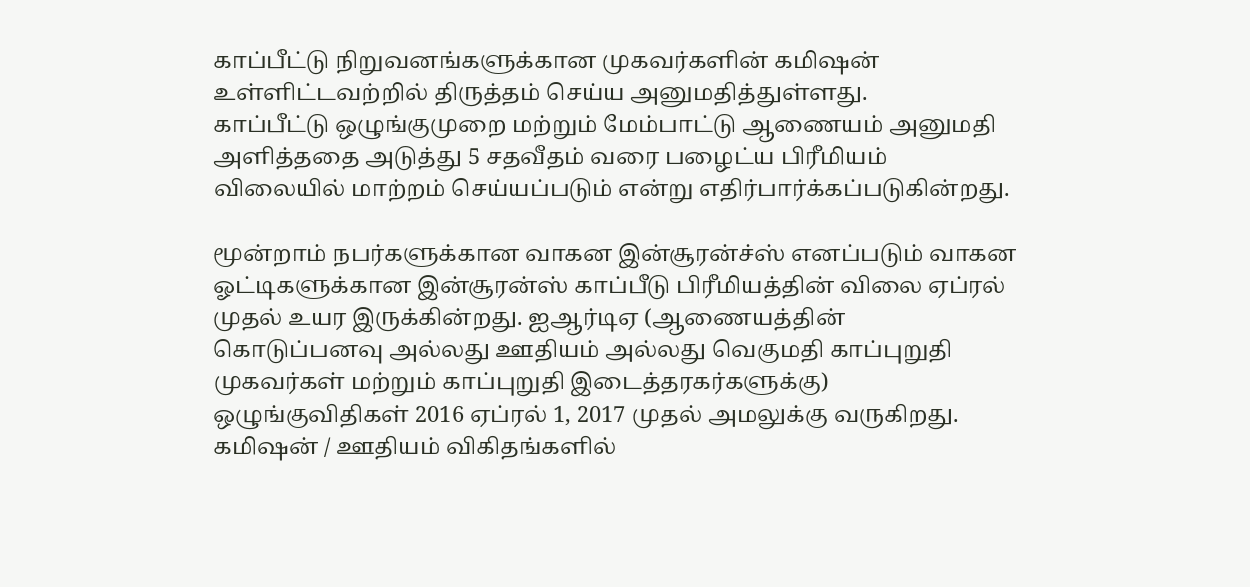காப்பீட்டு நிறுவனங்களுக்கான முகவர்களின் கமிஷன் உள்ளிட்டவற்றில் திருத்தம் செய்ய அனுமதித்துள்ளது.
காப்பீட்டு ஒழுங்குமுறை மற்றும் மேம்பாட்டு ஆணையம் அனுமதி அளித்ததை அடுத்து 5 சதவீதம் வரை பழைட்ய பிரீமியம் விலையில் மாற்றம் செய்யப்படும் என்று எதிர்பார்க்கப்படுகின்றது.

மூன்றாம் நபர்களுக்கான வாகன இன்சூரன்ச்ஸ் எனப்படும் வாகன ஓட்டிகளுக்கான இன்சூரன்ஸ் காப்பீடு பிரீமியத்தின் விலை ஏப்ரல் முதல் உயர இருக்கின்றது. ஐஆர்டிஏ (ஆணையத்தின் கொடுப்பனவு அல்லது ஊதியம் அல்லது வெகுமதி காப்புறுதி முகவர்கள் மற்றும் காப்புறுதி இடைத்தரகர்களுக்கு) ஒழுங்குவிதிகள் 2016 ஏப்ரல் 1, 2017 முதல் அமலுக்கு வருகிறது.
கமிஷன் / ஊதியம் விகிதங்களில்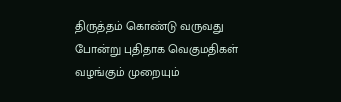திருத்தம் கொண்டு வருவது போன்று புதிதாக வெகுமதிகள் வழங்கும் முறையும்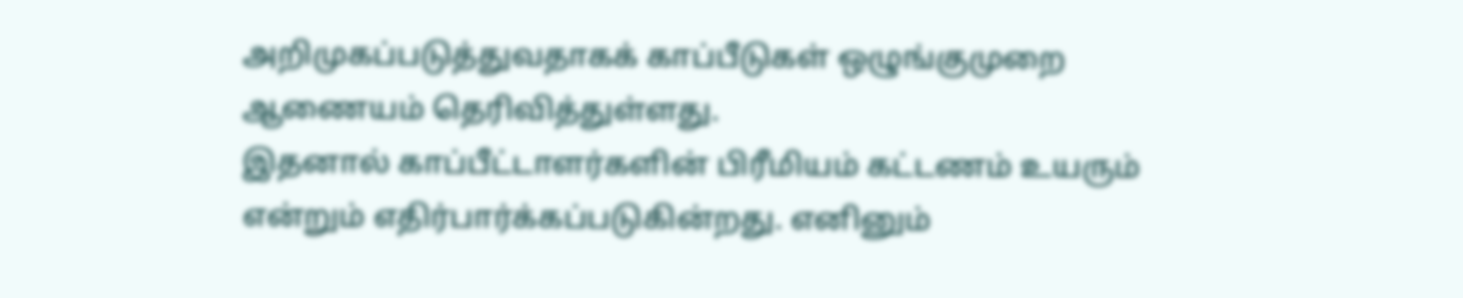அறிமுகப்படுத்துவதாகக் காப்பீடுகள் ஒழுங்குமுறை ஆணையம் தெரிவித்துள்ளது.
இதனால் காப்பீட்டாளர்களின் பிரீமியம் கட்டணம் உயரும் என்றும் எதிர்பார்க்கப்படுகின்றது. எனினும்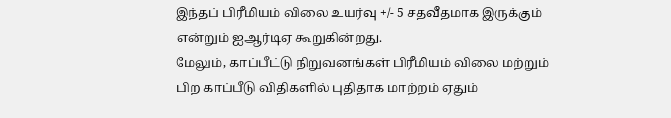இந்தப் பிரீமியம் விலை உயர்வு +/- 5 சதவீதமாக இருக்கும் என்றும் ஐஆர்டிஏ கூறுகின்றது.
மேலும், காப்பீட்டு நிறுவனங்கள் பிரீமியம் விலை மற்றும் பிற காப்பீடு விதிகளில் புதிதாக மாற்றம் ஏதும்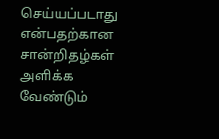செய்யப்படாது என்பதற்கான சான்றிதழ்கள் அளிக்க வேண்டும்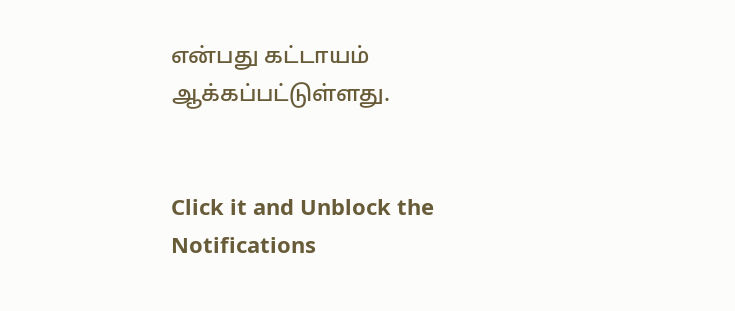என்பது கட்டாயம் ஆக்கப்பட்டுள்ளது.


Click it and Unblock the Notifications